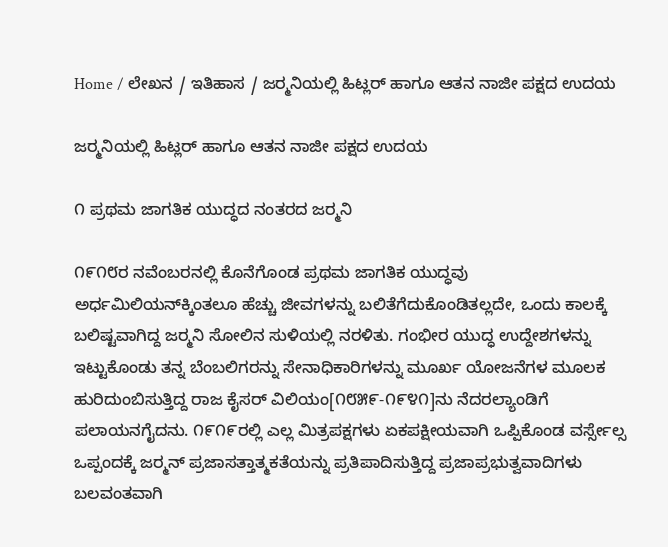Home / ಲೇಖನ / ಇತಿಹಾಸ / ಜರ್‍ಮನಿಯಲ್ಲಿ ಹಿಟ್ಲರ್ ಹಾಗೂ ಆತನ ನಾಜೀ ಪಕ್ಷದ ಉದಯ

ಜರ್‍ಮನಿಯಲ್ಲಿ ಹಿಟ್ಲರ್ ಹಾಗೂ ಆತನ ನಾಜೀ ಪಕ್ಷದ ಉದಯ

೧ ಪ್ರಥಮ ಜಾಗತಿಕ ಯುದ್ಧದ ನಂತರದ ಜರ್‍ಮನಿ

೧೯೧೮ರ ನವೆಂಬರನಲ್ಲಿ ಕೊನೆಗೊಂಡ ಪ್ರಥಮ ಜಾಗತಿಕ ಯುದ್ಧವು ಅರ್ಧಮಿಲಿಯನ್‌ಕ್ಕಿಂತಲೂ ಹೆಚ್ಚು ಜೀವಗಳನ್ನು ಬಲಿತೆಗೆದುಕೊಂಡಿತಲ್ಲದೇ, ಒಂದು ಕಾಲಕ್ಕೆ ಬಲಿಷ್ಟವಾಗಿದ್ದ ಜರ್‍ಮನಿ ಸೋಲಿನ ಸುಳಿಯಲ್ಲಿ ನರಳಿತು. ಗಂಭೀರ ಯುದ್ಧ ಉದ್ದೇಶಗಳನ್ನು ಇಟ್ಟುಕೊಂಡು ತನ್ನ ಬೆಂಬಲಿಗರನ್ನು ಸೇನಾಧಿಕಾರಿಗಳನ್ನು ಮೂರ್ಖ ಯೋಜನೆಗಳ ಮೂಲಕ ಹುರಿದುಂಬಿಸುತ್ತಿದ್ದ ರಾಜ ಕೈಸರ್ ವಿಲಿಯಂ[೧೮೫೯-೧೯೪೧]ನು ನೆದರಲ್ಯಾಂಡಿಗೆ ಪಲಾಯನಗೈದನು. ೧೯೧೯ರಲ್ಲಿ ಎಲ್ಲ ಮಿತ್ರಪಕ್ಷಗಳು ಏಕಪಕ್ಷೀಯವಾಗಿ ಒಪ್ಪಿಕೊಂಡ ವರ್ಸ್ಸೇಲ್ಸ ಒಪ್ಪಂದಕ್ಕೆ ಜರ್‍ಮನ್ ಪ್ರಜಾಸತ್ತಾತ್ಮಕತೆಯನ್ನು ಪ್ರತಿಪಾದಿಸುತ್ತಿದ್ದ ಪ್ರಜಾಪ್ರಭುತ್ವವಾದಿಗಳು ಬಲವಂತವಾಗಿ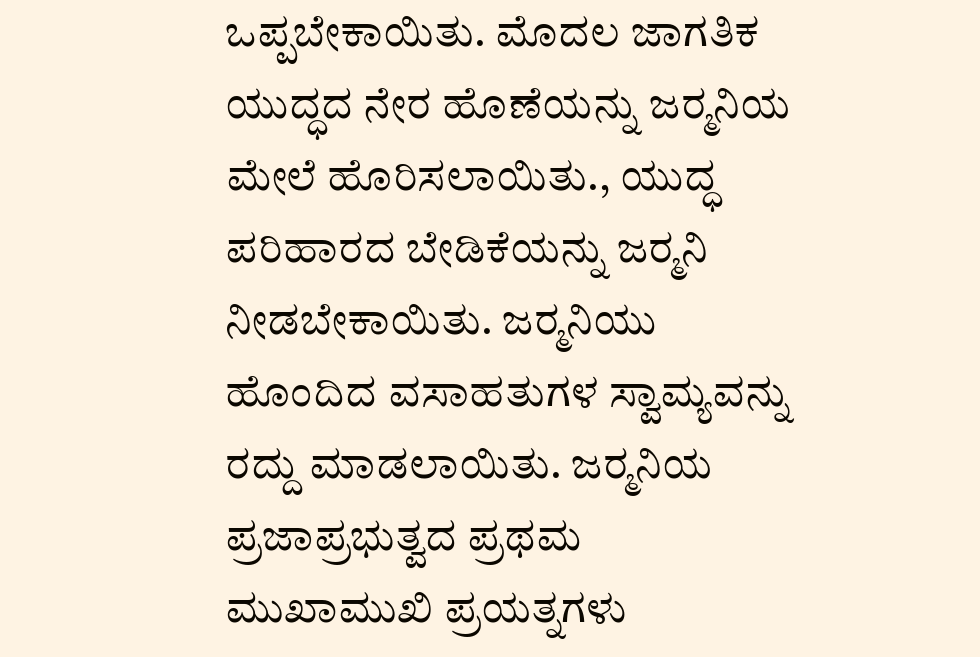ಒಪ್ಪಬೇಕಾಯಿತು. ಮೊದಲ ಜಾಗತಿಕ ಯುದ್ಧದ ನೇರ ಹೊಣೆಯನ್ನು ಜರ್‍ಮನಿಯ ಮೇಲೆ ಹೊರಿಸಲಾಯಿತು., ಯುದ್ಧ ಪರಿಹಾರದ ಬೇಡಿಕೆಯನ್ನು ಜರ್‍ಮನಿ ನೀಡಬೇಕಾಯಿತು. ಜರ್‍ಮನಿಯು ಹೊಂದಿದ ವಸಾಹತುಗಳ ಸ್ವಾಮ್ಯವನ್ನು ರದ್ದು ಮಾಡಲಾಯಿತು. ಜರ್‍ಮನಿಯ ಪ್ರಜಾಪ್ರಭುತ್ವದ ಪ್ರಥಮ ಮುಖಾಮುಖಿ ಪ್ರಯತ್ನಗಳು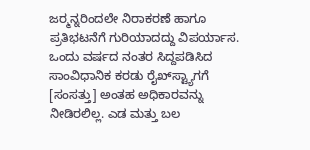ಜರ್‍ಮನ್ನರಿಂದಲೇ ನಿರಾಕರಣೆ ಹಾಗೂ ಪ್ರತಿಭಟನೆಗೆ ಗುರಿಯಾದದ್ದು ವಿಪರ್ಯಾಸ. ಒಂದು ವರ್ಷದ ನಂತರ ಸಿದ್ದಪಡಿಸಿದ ಸಾಂವಿಧಾನಿಕ ಕರಡು ರೈಖ್‌ಸ್ಟ್ಯಾಗಗೆ [ಸಂಸತ್ತು] ಅಂತಹ ಅಧಿಕಾರವನ್ನು ನೀಡಿರಲಿಲ್ಲ. ಎಡ ಮತ್ತು ಬಲ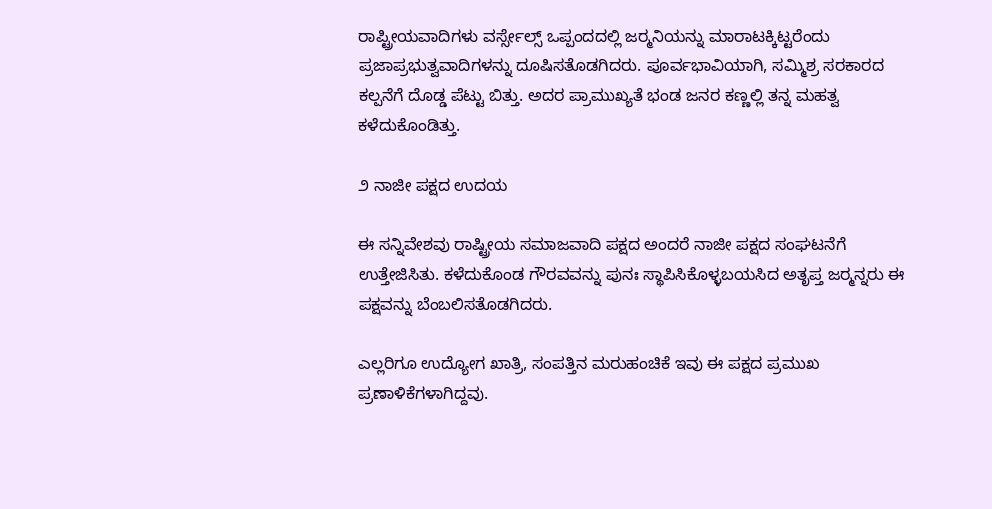ರಾಪ್ಟ್ರೀಯವಾದಿಗಳು ವರ್ಸ್ಸೇಲ್ಸ್ ಒಪ್ಪಂದದಲ್ಲಿ ಜರ್‍ಮನಿಯನ್ನು ಮಾರಾಟಕ್ಕಿಟ್ಟರೆಂದು ಪ್ರಜಾಪ್ರಭುತ್ವವಾದಿಗಳನ್ನು ದೂಷಿಸತೊಡಗಿದರು. ಪೂರ್ವಭಾವಿಯಾಗಿ, ಸಮ್ಮಿಶ್ರ ಸರಕಾರದ ಕಲ್ಪನೆಗೆ ದೊಡ್ಡ ಪೆಟ್ಟು ಬಿತ್ತು. ಅದರ ಪ್ರಾಮುಖ್ಯತೆ ಭಂಡ ಜನರ ಕಣ್ಣಲ್ಲಿ ತನ್ನ ಮಹತ್ವ ಕಳೆದುಕೊಂಡಿತ್ತು.

೨ ನಾಜೀ ಪಕ್ಷದ ಉದಯ

ಈ ಸನ್ನಿವೇಶವು ರಾಷ್ಟ್ರೀಯ ಸಮಾಜವಾದಿ ಪಕ್ಷದ ಅಂದರೆ ನಾಜೀ ಪಕ್ಷದ ಸಂಘಟನೆಗೆ ಉತ್ತೇಜಿಸಿತು. ಕಳೆದುಕೊಂಡ ಗೌರವವನ್ನು ಪುನಃ ಸ್ಥಾಪಿಸಿಕೊಳ್ಳಬಯಸಿದ ಅತೃಪ್ತ ಜರ್‍ಮನ್ನರು ಈ ಪಕ್ಷವನ್ನು ಬೆಂಬಲಿಸತೊಡಗಿದರು.

ಎಲ್ಲರಿಗೂ ಉದ್ಯೋಗ ಖಾತ್ರಿ, ಸಂಪತ್ತಿನ ಮರುಹಂಚಿಕೆ ಇವು ಈ ಪಕ್ಷದ ಪ್ರಮುಖ ಪ್ರಣಾಳಿಕೆಗಳಾಗಿದ್ದವು.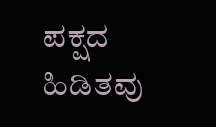ಪಕ್ಷದ ಹಿಡಿತವು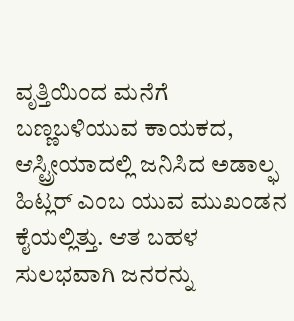ವೃತ್ತಿಯಿಂದ ಮನೆಗೆ ಬಣ್ಣಬಳಿಯುವ ಕಾಯಕದ, ಆಸ್ಟ್ರೀಯಾದಲ್ಲಿ ಜನಿಸಿದ ಅಡಾಲ್ಫ ಹಿಟ್ಲರ್ ಎಂಬ ಯುವ ಮುಖಂಡನ ಕೈಯಲ್ಲಿತ್ತು. ಆತ ಬಹಳ ಸುಲಭವಾಗಿ ಜನರನ್ನು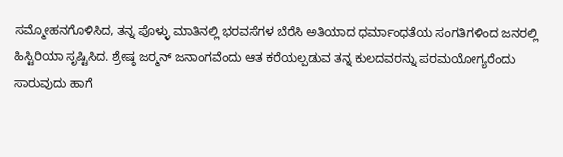ಸಮ್ಮೋಹನಗೊಳಿಸಿದ, ತನ್ನ ಪೊಳ್ಳು ಮಾತಿನಲ್ಲಿ ಭರವಸೆಗಳ ಬೆರೆಸಿ ಅತಿಯಾದ ಧರ್ಮಾಂಧತೆಯ ಸಂಗತಿಗಳಿಂದ ಜನರಲ್ಲಿ ಹಿಸ್ಟಿರಿಯಾ ಸೃಷ್ಟಿಸಿದ. ಶ್ರೇಷ್ಠ ಜರ್‍ಮನ್ ಜನಾಂಗವೆಂದು ಆತ ಕರೆಯಲ್ಪಡುವ ತನ್ನ ಕುಲದವರನ್ನು ಪರಮಯೋಗ್ಯರೆಂದು ಸಾರುವುದು ಹಾಗೆ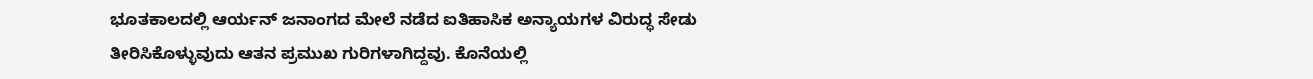ಭೂತಕಾಲದಲ್ಲಿ ಆರ್ಯನ್ ಜನಾಂಗದ ಮೇಲೆ ನಡೆದ ಐತಿಹಾಸಿಕ ಅನ್ಯಾಯಗಳ ವಿರುದ್ಧ ಸೇಡು ತೀರಿಸಿಕೊಳ್ಳುವುದು ಆತನ ಪ್ರಮುಖ ಗುರಿಗಳಾಗಿದ್ದವು. ಕೊನೆಯಲ್ಲಿ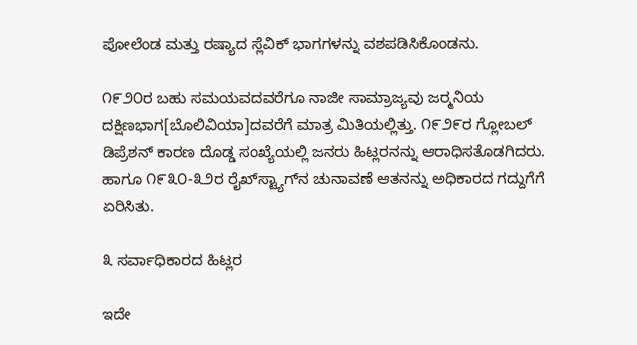ಪೋಲೆಂಡ ಮತ್ತು ರಷ್ಯಾದ ಸ್ಲೆವಿಕ್ ಭಾಗಗಳನ್ನು ವಶಪಡಿಸಿಕೊಂಡನು.

೧೯೨೦ರ ಬಹು ಸಮಯವದವರೆಗೂ ನಾಜೀ ಸಾಮ್ರಾಜ್ಯವು ಜರ್‍ಮನಿಯ ದಕ್ಷಿಣಭಾಗ[ಬೊಲಿವಿಯಾ]ದವರೆಗೆ ಮಾತ್ರ ಮಿತಿಯಲ್ಲಿತ್ತು. ೧೯೨೯ರ ಗ್ಲೋಬಲ್ ಡಿಪ್ರೆಶನ್ ಕಾರಣ ದೊಡ್ಡ ಸಂಖ್ಯೆಯಲ್ಲಿ ಜನರು ಹಿಟ್ಲರನನ್ನು ಆರಾಧಿಸತೊಡಗಿದರು. ಹಾಗೂ ೧೯೩೦-೩೨ರ ರೈಖ್‌ಸ್ಟ್ಯಾಗ್‌ನ ಚುನಾವಣೆ ಆತನನ್ನು ಅಧಿಕಾರದ ಗದ್ದುಗೆಗೆ ಏರಿಸಿತು.

೩ ಸರ್ವಾಧಿಕಾರದ ಹಿಟ್ಲರ

ಇದೇ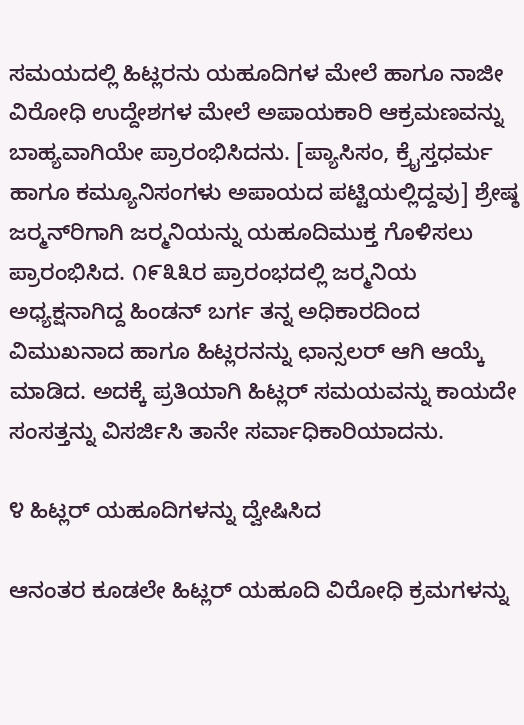ಸಮಯದಲ್ಲಿ ಹಿಟ್ಲರನು ಯಹೂದಿಗಳ ಮೇಲೆ ಹಾಗೂ ನಾಜೀ ವಿರೋಧಿ ಉದ್ದೇಶಗಳ ಮೇಲೆ ಅಪಾಯಕಾರಿ ಆಕ್ರಮಣವನ್ನು ಬಾಹ್ಯವಾಗಿಯೇ ಪ್ರಾರಂಭಿಸಿದನು. [ಪ್ಯಾಸಿಸಂ, ಕ್ರೈಸ್ತಧರ್ಮ ಹಾಗೂ ಕಮ್ಯೂನಿಸಂಗಳು ಅಪಾಯದ ಪಟ್ಟಿಯಲ್ಲಿದ್ದವು] ಶ್ರೇಷ್ಠ ಜರ್‍ಮನ್‌ರಿಗಾಗಿ ಜರ್‍ಮನಿಯನ್ನು ಯಹೂದಿಮುಕ್ತ ಗೊಳಿಸಲು ಪ್ರಾರಂಭಿಸಿದ. ೧೯೩೩ರ ಪ್ರಾರಂಭದಲ್ಲಿ ಜರ್‍ಮನಿಯ ಅಧ್ಯಕ್ಷನಾಗಿದ್ದ ಹಿಂಡನ್ ಬರ್ಗ ತನ್ನ ಅಧಿಕಾರದಿಂದ ವಿಮುಖನಾದ ಹಾಗೂ ಹಿಟ್ಲರನನ್ನು ಛಾನ್ಸಲರ್ ಆಗಿ ಆಯ್ಕೆ ಮಾಡಿದ. ಅದಕ್ಕೆ ಪ್ರತಿಯಾಗಿ ಹಿಟ್ಲರ್ ಸಮಯವನ್ನು ಕಾಯದೇ ಸಂಸತ್ತನ್ನು ವಿಸರ್ಜಿಸಿ ತಾನೇ ಸರ್ವಾಧಿಕಾರಿಯಾದನು.

೪ ಹಿಟ್ಲರ್ ಯಹೂದಿಗಳನ್ನು ದ್ವೇಷಿಸಿದ

ಆನಂತರ ಕೂಡಲೇ ಹಿಟ್ಲರ್ ಯಹೂದಿ ವಿರೋಧಿ ಕ್ರಮಗಳನ್ನು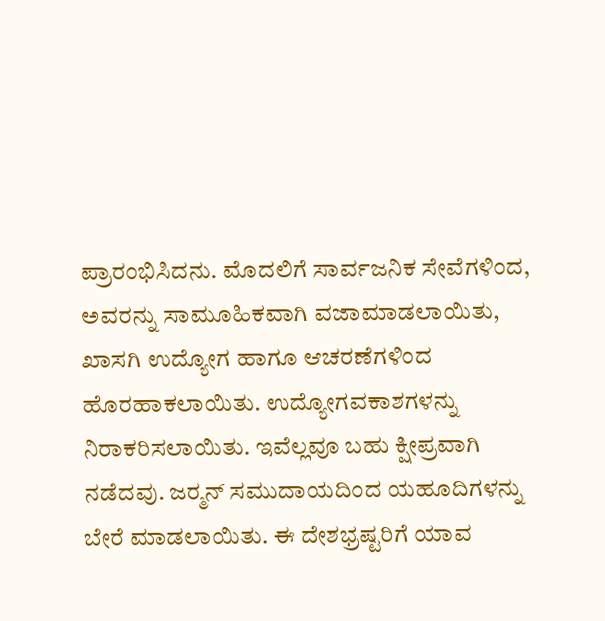ಪ್ರಾರಂಭಿಸಿದನು. ಮೊದಲಿಗೆ ಸಾರ್ವಜನಿಕ ಸೇವೆಗಳಿಂದ, ಅವರನ್ನು ಸಾಮೂಹಿಕವಾಗಿ ವಜಾಮಾಡಲಾಯಿತು, ಖಾಸಗಿ ಉದ್ಯೋಗ ಹಾಗೂ ಆಚರಣೆಗಳಿಂದ ಹೊರಹಾಕಲಾಯಿತು. ಉದ್ಯೋಗವಕಾಶಗಳನ್ನು ನಿರಾಕರಿಸಲಾಯಿತು. ಇವೆಲ್ಲವೂ ಬಹು ಕ್ಷೀಪ್ರವಾಗಿ ನಡೆದವು. ಜರ್‍ಮನ್ ಸಮುದಾಯದಿಂದ ಯಹೂದಿಗಳನ್ನು ಬೇರೆ ಮಾಡಲಾಯಿತು. ಈ ದೇಶಭ್ರಷ್ಟರಿಗೆ ಯಾವ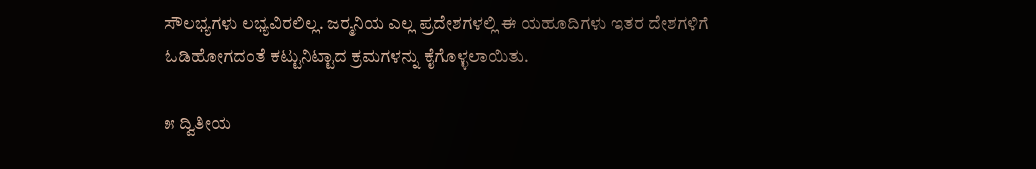ಸೌಲಭ್ಯಗಳು ಲಭ್ಯವಿರಲಿಲ್ಲ. ಜರ್‍ಮನಿಯ ಎಲ್ಲ ಪ್ರದೇಶಗಳಲ್ಲಿ ಈ ಯಹೂದಿಗಳು ಇತರ ದೇಶಗಳಿಗೆ ಓಡಿಹೋಗದಂತೆ ಕಟ್ಟುನಿಟ್ಟಾದ ಕ್ರಮಗಳನ್ನು ಕೈಗೊಳ್ಳಲಾಯಿತು.

೫ ದ್ವಿತೀಯ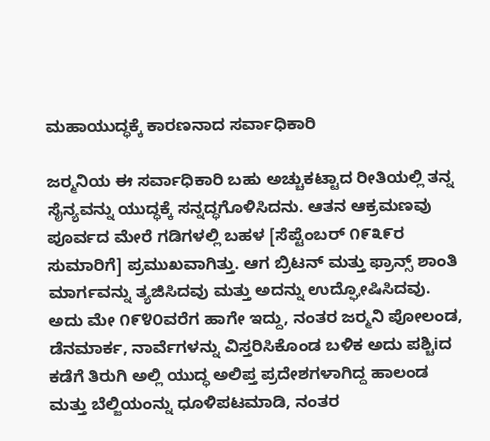ಮಹಾಯುದ್ಧಕ್ಕೆ ಕಾರಣನಾದ ಸರ್ವಾಧಿಕಾರಿ

ಜರ್‍ಮನಿಯ ಈ ಸರ್ವಾಧಿಕಾರಿ ಬಹು ಅಚ್ಚುಕಟ್ಟಾದ ರೀತಿಯಲ್ಲಿ ತನ್ನ ಸೈನ್ಯವನ್ನು ಯುದ್ಧಕ್ಕೆ ಸನ್ನದ್ಧಗೊಳಿಸಿದನು. ಆತನ ಆಕ್ರಮಣವು ಪೂರ್ವದ ಮೇರೆ ಗಡಿಗಳಲ್ಲಿ ಬಹಳ [ಸೆಪ್ಟೆಂಬರ್ ೧೯೩೯ರ ಸುಮಾರಿಗೆ] ಪ್ರಮುಖವಾಗಿತ್ತು. ಆಗ ಬ್ರಿಟನ್ ಮತ್ತು ಫ್ರಾನ್ಸ್ ಶಾಂತಿ ಮಾರ್ಗವನ್ನು ತ್ಯಜಿಸಿದವು ಮತ್ತು ಅದನ್ನು ಉದ್ಘೋಷಿಸಿದವು. ಅದು ಮೇ ೧೯೪೦ವರೆಗ ಹಾಗೇ ಇದ್ದು, ನಂತರ ಜರ್‍ಮನಿ ಪೋಲಂಡ, ಡೆನಮಾರ್ಕ, ನಾರ್ವೆಗಳನ್ನು ವಿಸ್ತರಿಸಿಕೊಂಡ ಬಳಿಕ ಅದು ಪಶ್ಚಿiದ ಕಡೆಗೆ ತಿರುಗಿ ಅಲ್ಲಿ ಯುದ್ಧ ಅಲಿಪ್ತ ಪ್ರದೇಶಗಳಾಗಿದ್ದ ಹಾಲಂಡ ಮತ್ತು ಬೆಲ್ಜಿಯಂನ್ನು ಧೂಳಿಪಟಮಾಡಿ, ನಂತರ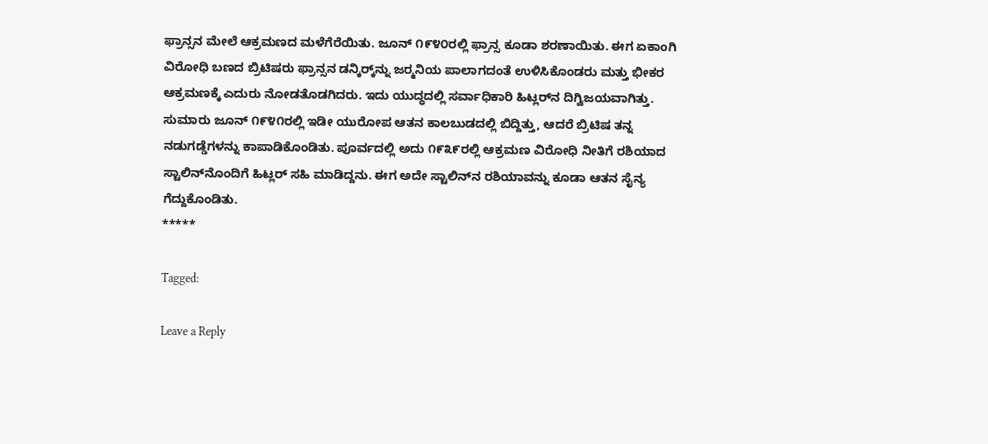ಫ್ರಾನ್ಸನ ಮೇಲೆ ಆಕ್ರಮಣದ ಮಳೆಗೆರೆಯಿತು. ಜೂನ್ ೧೯೪೦ರಲ್ಲಿ ಫ್ರಾನ್ಸ ಕೂಡಾ ಶರಣಾಯಿತು. ಈಗ ಏಕಾಂಗಿ ವಿರೋಧಿ ಬಣದ ಬ್ರಿಟಿಷರು ಫ್ರಾನ್ಸನ ಡನ್ಕಿರ್‍ಕ್‌ನ್ನು ಜರ್‍ಮನಿಯ ಪಾಲಾಗದಂತೆ ಉಳಿಸಿಕೊಂಡರು ಮತ್ತು ಭೀಕರ ಆಕ್ರಮಣಕ್ಕೆ ಎದುರು ನೋಡತೊಡಗಿದರು. ಇದು ಯುದ್ಧದಲ್ಲಿ ಸರ್ವಾಧಿಕಾರಿ ಹಿಟ್ಲರ್‌ನ ದಿಗ್ವಿಜಯವಾಗಿತ್ತು. ಸುಮಾರು ಜೂನ್ ೧೯೪೧ರಲ್ಲಿ ಇಡೀ ಯುರೋಪ ಆತನ ಕಾಲಬುಡದಲ್ಲಿ ಬಿದ್ದಿತ್ತು, ಆದರೆ ಬ್ರಿಟಿಷ ತನ್ನ ನಡುಗಡ್ಡೆಗಳನ್ನು ಕಾಪಾಡಿಕೊಂಡಿತು. ಪೂರ್ವದಲ್ಲಿ ಅದು ೧೯೩೯ರಲ್ಲಿ ಆಕ್ರಮಣ ವಿರೋಧಿ ನೀತಿಗೆ ರಶಿಯಾದ ಸ್ಟಾಲಿನ್‌ನೊಂದಿಗೆ ಹಿಟ್ಲರ್ ಸಹಿ ಮಾಡಿದ್ದನು. ಈಗ ಅದೇ ಸ್ಟಾಲಿನ್‌ನ ರಶಿಯಾವನ್ನು ಕೂಡಾ ಆತನ ಸೈನ್ಯ ಗೆದ್ದುಕೊಂಡಿತು.
*****

Tagged:

Leave a Reply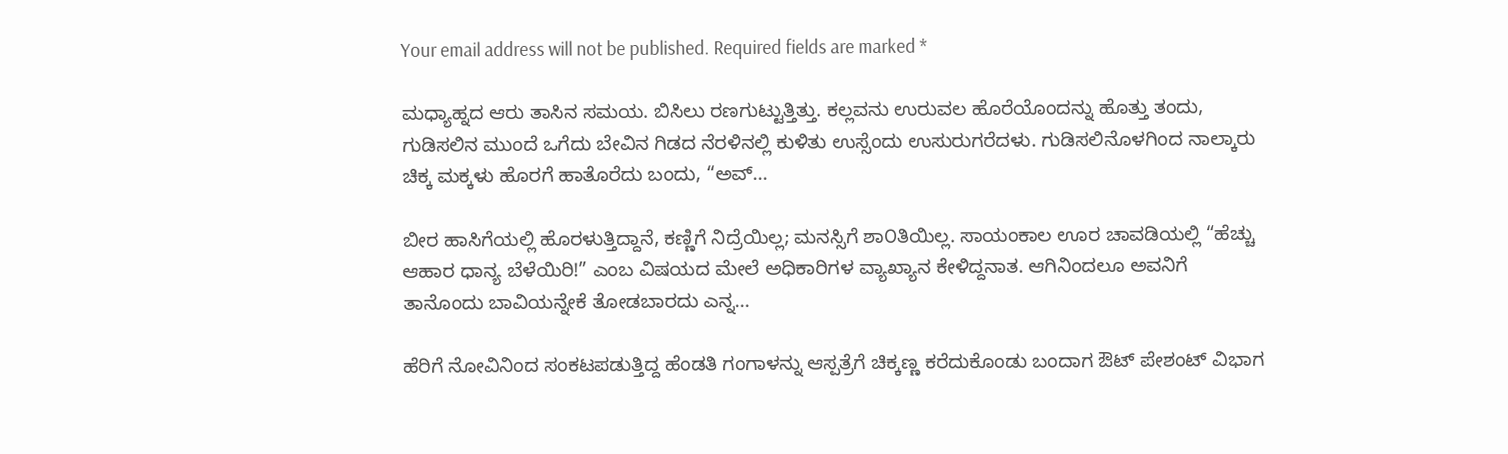Your email address will not be published. Required fields are marked *

ಮಧ್ಯಾಹ್ನದ ಆರು ತಾಸಿನ ಸಮಯ. ಬಿಸಿಲು ರಣಗುಟ್ಟುತ್ತಿತ್ತು. ಕಲ್ಲವನು ಉರುವಲ ಹೊರೆಯೊಂದನ್ನು ಹೊತ್ತು ತಂದು, ಗುಡಿಸಲಿನ ಮುಂದೆ ಒಗೆದು ಬೇವಿನ ಗಿಡದ ನೆರಳಿನಲ್ಲಿ ಕುಳಿತು ಉಸ್ಸೆಂದು ಉಸುರುಗರೆದಳು. ಗುಡಿಸಲಿನೊಳಗಿಂದ ನಾಲ್ಕಾರು ಚಿಕ್ಕ ಮಕ್ಕಳು ಹೊರಗೆ ಹಾತೊರೆದು ಬಂದು, “ಅವ್...

ಬೀರ ಹಾಸಿಗೆಯಲ್ಲಿ ಹೊರಳುತ್ತಿದ್ದಾನೆ, ಕಣ್ಣಿಗೆ ನಿದ್ರೆಯಿಲ್ಲ; ಮನಸ್ಸಿಗೆ ಶಾ೦ತಿಯಿಲ್ಲ. ಸಾಯಂಕಾಲ ಊರ ಚಾವಡಿಯಲ್ಲಿ “ಹೆಚ್ಚು ಆಹಾರ ಧಾನ್ಯ ಬೆಳೆಯಿರಿ!” ಎಂಬ ವಿಷಯದ ಮೇಲೆ ಅಧಿಕಾರಿಗಳ ವ್ಯಾಖ್ಯಾನ ಕೇಳಿದ್ದನಾತ. ಆಗಿನಿಂದಲೂ ಅವನಿಗೆ ತಾನೊಂದು ಬಾವಿಯನ್ನೇಕೆ ತೋಡಬಾರದು ಎನ್ನ...

ಹೆರಿಗೆ ನೋವಿನಿಂದ ಸಂಕಟಪಡುತ್ತಿದ್ದ ಹೆಂಡತಿ ಗಂಗಾಳನ್ನು ಆಸ್ಪತ್ರೆಗೆ ಚಿಕ್ಕಣ್ಣ ಕರೆದುಕೊಂಡು ಬಂದಾಗ ಔಟ್ ಪೇಶಂಟ್ ವಿಭಾಗ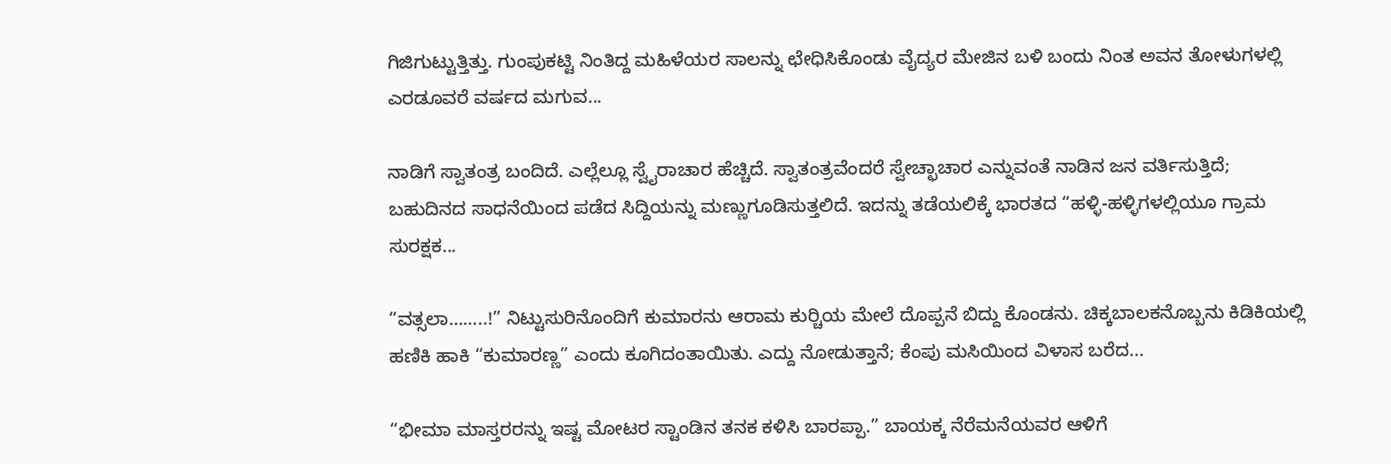ಗಿಜಿಗುಟ್ಟುತ್ತಿತ್ತು. ಗುಂಪುಕಟ್ಟಿ ನಿಂತಿದ್ದ ಮಹಿಳೆಯರ ಸಾಲನ್ನು ಛೇಧಿಸಿಕೊಂಡು ವೈದ್ಯರ ಮೇಜಿನ ಬಳಿ ಬಂದು ನಿಂತ ಅವನ ತೋಳುಗಳಲ್ಲಿ ಎರಡೂವರೆ ವರ್ಷದ ಮಗುವ...

ನಾಡಿಗೆ ಸ್ವಾತಂತ್ರ ಬಂದಿದೆ. ಎಲ್ಲೆಲ್ಲೂ ಸ್ವೈರಾಚಾರ ಹೆಚ್ಚಿದೆ. ಸ್ವಾತಂತ್ರವೆಂದರೆ ಸ್ವೇಚ್ಛಾಚಾರ ಎನ್ನುವಂತೆ ನಾಡಿನ ಜನ ವರ್ತಿಸುತ್ತಿದೆ; ಬಹುದಿನದ ಸಾಧನೆಯಿಂದ ಪಡೆದ ಸಿದ್ದಿಯನ್ನು ಮಣ್ಣುಗೂಡಿಸುತ್ತಲಿದೆ. ಇದನ್ನು ತಡೆಯಲಿಕ್ಕೆ ಭಾರತದ “ಹಳ್ಳಿ-ಹಳ್ಳಿಗಳಲ್ಲಿಯೂ ಗ್ರಾಮ ಸುರಕ್ಷಕ...

“ವತ್ಸಲಾ……..!” ನಿಟ್ಟುಸುರಿನೊಂದಿಗೆ ಕುಮಾರನು ಆರಾಮ ಕುರ್‍ಚಿಯ ಮೇಲೆ ದೊಪ್ಪನೆ ಬಿದ್ದು ಕೊಂಡನು. ಚಿಕ್ಕಬಾಲಕನೊಬ್ಬನು ಕಿಡಿಕಿಯಲ್ಲಿ ಹಣಿಕಿ ಹಾಕಿ “ಕುಮಾರಣ್ಣ” ಎಂದು ಕೂಗಿದಂತಾಯಿತು. ಎದ್ದು ನೋಡುತ್ತಾನೆ; ಕೆಂಪು ಮಸಿಯಿಂದ ವಿಳಾಸ ಬರೆದ...

“ಭೀಮಾ ಮಾಸ್ತರರನ್ನು ಇಷ್ಟ ಮೋಟರ ಸ್ಟಾಂಡಿನ ತನಕ ಕಳಿಸಿ ಬಾರಪ್ಪಾ.” ಬಾಯಕ್ಕ ನೆರೆಮನೆಯವರ ಆಳಿಗೆ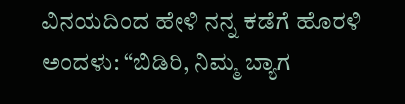ವಿನಯದಿಂದ ಹೇಳಿ ನನ್ನ ಕಡೆಗೆ ಹೊರಳಿ ಅಂದಳು: “ಬಿಡಿರಿ, ನಿಮ್ಮ ಬ್ಯಾಗ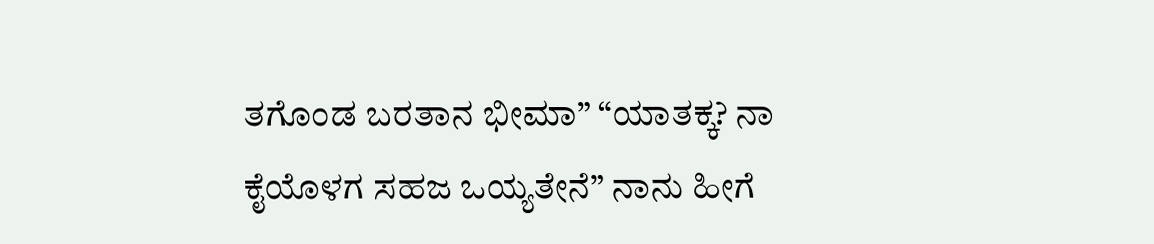ತಗೊಂಡ ಬರತಾನ ಭೀಮಾ” “ಯಾತಕ್ಕ? ನಾ ಕೈಯೊಳಗ ಸಹಜ ಒಯ್ಯತೇನೆ” ನಾನು ಹೀಗೆ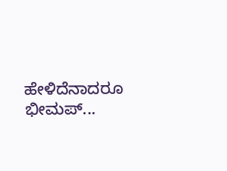ಹೇಳಿದೆನಾದರೂ ಭೀಮಪ್...